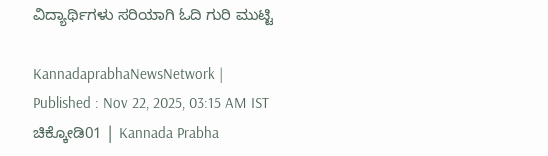ವಿದ್ಯಾರ್ಥಿಗಳು ಸರಿಯಾಗಿ ಓದಿ ಗುರಿ ಮುಟ್ಟಿ

KannadaprabhaNewsNetwork |
Published : Nov 22, 2025, 03:15 AM IST
ಚಿಕ್ಕೋಡಿ01 | Kannada Prabha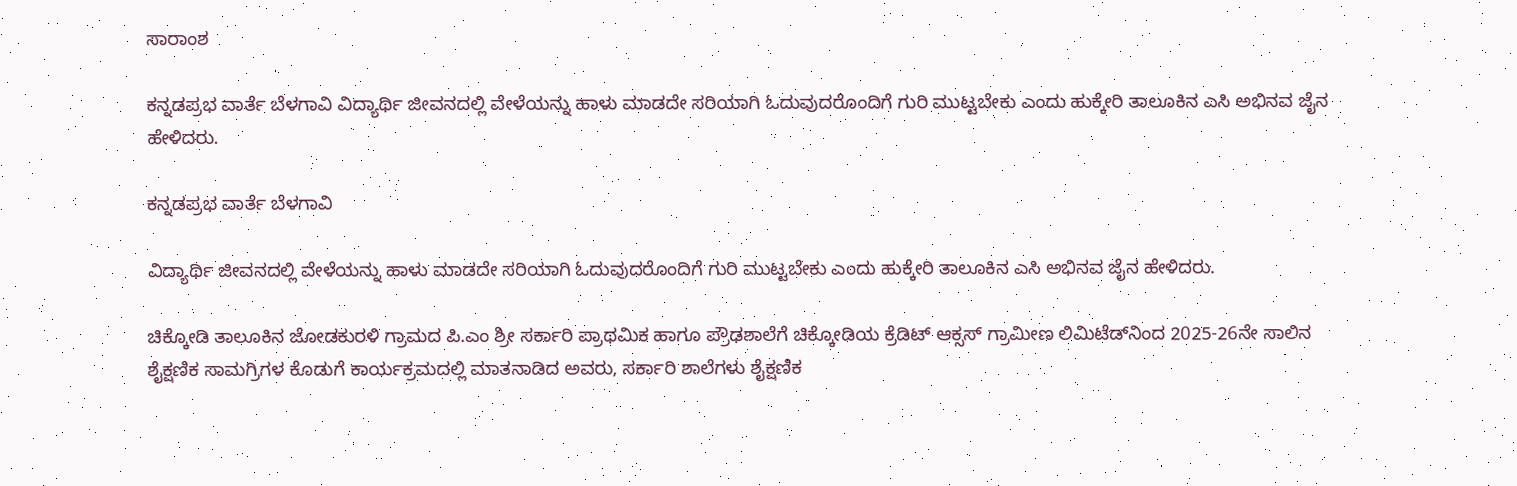ಸಾರಾಂಶ

ಕನ್ನಡಪ್ರಭ ವಾರ್ತೆ ಬೆಳಗಾವಿ ವಿದ್ಯಾರ್ಥಿ ಜೀವನದಲ್ಲಿ ವೇಳೆಯನ್ನು ಹಾಳು ಮಾಡದೇ ಸರಿಯಾಗಿ ಓದುವುದರೊಂದಿಗೆ ಗುರಿ ಮುಟ್ಟಬೇಕು ಎಂದು ಹುಕ್ಕೇರಿ ತಾಲೂಕಿನ ಎಸಿ ಅಭಿನವ ಜೈನ ಹೇಳಿದರು.

ಕನ್ನಡಪ್ರಭ ವಾರ್ತೆ ಬೆಳಗಾವಿ

ವಿದ್ಯಾರ್ಥಿ ಜೀವನದಲ್ಲಿ ವೇಳೆಯನ್ನು ಹಾಳು ಮಾಡದೇ ಸರಿಯಾಗಿ ಓದುವುದರೊಂದಿಗೆ ಗುರಿ ಮುಟ್ಟಬೇಕು ಎಂದು ಹುಕ್ಕೇರಿ ತಾಲೂಕಿನ ಎಸಿ ಅಭಿನವ ಜೈನ ಹೇಳಿದರು.

ಚಿಕ್ಕೋಡಿ ತಾಲೂಕಿನ ಜೋಡಕುರಳಿ ಗ್ರಾಮದ ಪಿ.ಎಂ ಶ್ರೀ ಸರ್ಕಾರಿ ಪ್ರಾಥಮಿಕ ಹಾಗೂ ಪ್ರೌಢಶಾಲೆಗೆ ಚಿಕ್ಕೋಡಿಯ ಕ್ರೆಡಿಟ್‌ ಆಕ್ಸಸ್‌ ಗ್ರಾಮೀಣ ಲಿಮಿಟೆಡ್‌ನಿಂದ 2025-26ನೇ ಸಾಲಿನ ಶೈಕ್ಷಣಿಕ ಸಾಮಗ್ರಿಗಳ ಕೊಡುಗೆ ಕಾರ್ಯಕ್ರಮದಲ್ಲಿ ಮಾತನಾಡಿದ ಅವರು, ಸರ್ಕಾರಿ ಶಾಲೆಗಳು ಶೈಕ್ಷಣಿಕ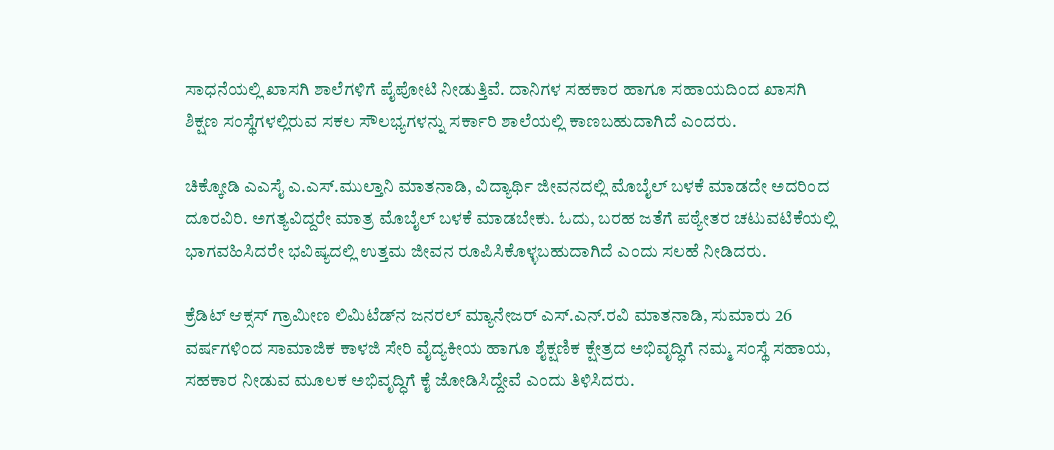ಸಾಧನೆಯಲ್ಲಿ ಖಾಸಗಿ ಶಾಲೆಗಳಿಗೆ ಪೈಪೋಟಿ ನೀಡುತ್ತಿವೆ. ದಾನಿಗಳ ಸಹಕಾರ ಹಾಗೂ ಸಹಾಯದಿಂದ ಖಾಸಗಿ ಶಿಕ್ಷಣ ಸಂಸ್ಥೆಗಳಲ್ಲಿರುವ ಸಕಲ ಸೌಲಭ್ಯಗಳನ್ನು ಸರ್ಕಾರಿ ಶಾಲೆಯಲ್ಲಿ ಕಾಣಬಹುದಾಗಿದೆ ಎಂದರು.

ಚಿಕ್ಕೋಡಿ ಎಎಸೈ ಎ.ಎಸ್‌.ಮುಲ್ತಾನಿ ಮಾತನಾಡಿ, ವಿದ್ಯಾರ್ಥಿ ಜೀವನದಲ್ಲಿ ಮೊಬೈಲ್‌ ಬಳಕೆ ಮಾಡದೇ ಅದರಿಂದ ದೂರವಿರಿ. ಅಗತ್ಯವಿದ್ದರೇ ಮಾತ್ರ ಮೊಬೈಲ್‌ ಬಳಕೆ ಮಾಡಬೇಕು. ಓದು, ಬರಹ ಜತೆಗೆ ಪಠ್ಯೇತರ ಚಟುವಟಿಕೆಯಲ್ಲಿ ಭಾಗವಹಿಸಿದರೇ ಭವಿಷ್ಯದಲ್ಲಿ ಉತ್ತಮ ಜೀವನ ರೂಪಿಸಿಕೊಳ್ಳಬಹುದಾಗಿದೆ ಎಂದು ಸಲಹೆ ನೀಡಿದರು.

ಕ್ರೆಡಿಟ್‌ ಆಕ್ಸಸ್‌ ಗ್ರಾಮೀಣ ಲಿಮಿಟೆಡ್‌ನ ಜನರಲ್‌ ಮ್ಯಾನೇಜರ್‌ ಎಸ್‌.ಎನ್‌.ರವಿ ಮಾತನಾಡಿ, ಸುಮಾರು 26 ವರ್ಷಗಳಿಂದ ಸಾಮಾಜಿಕ ಕಾಳಜಿ ಸೇರಿ ವೈದ್ಯಕೀಯ ಹಾಗೂ ಶೈಕ್ಷಣಿಕ ಕ್ಷೇತ್ರದ ಅಭಿವೃದ್ಧಿಗೆ ನಮ್ಮ ಸಂಸ್ಥೆ ಸಹಾಯ, ಸಹಕಾರ ನೀಡುವ ಮೂಲಕ ಅಭಿವೃದ್ಧಿಗೆ ಕೈ ಜೋಡಿಸಿದ್ದೇವೆ ಎಂದು ತಿಳಿಸಿದರು.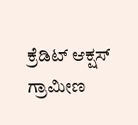ಕ್ರೆಡಿಟ್‌ ಆಕ್ಷಸ್‌ ಗ್ರಾಮೀಣ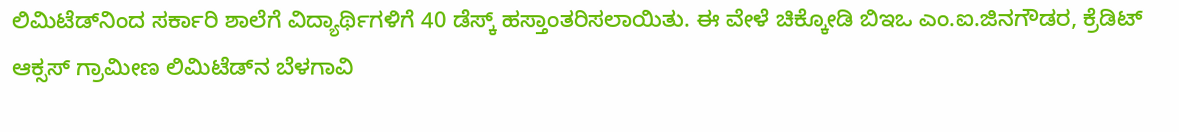ಲಿಮಿಟೆಡ್‌ನಿಂದ ಸರ್ಕಾರಿ ಶಾಲೆಗೆ ವಿದ್ಯಾರ್ಥಿಗಳಿಗೆ 40 ಡೆಸ್ಕ್‌ ಹಸ್ತಾಂತರಿಸಲಾಯಿತು. ಈ ವೇಳೆ ಚಿಕ್ಕೋಡಿ ಬಿಇಒ ಎಂ.ಐ.ಜಿನಗೌಡರ, ಕ್ರೆಡಿಟ್‌ ಆಕ್ಸಸ್‌ ಗ್ರಾಮೀಣ ಲಿಮಿಟೆಡ್‌ನ ಬೆಳಗಾವಿ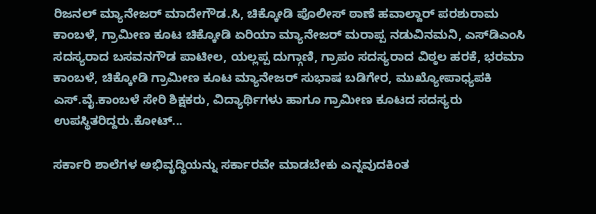ರಿಜನಲ್‌ ಮ್ಯಾನೇಜರ್‌ ಮಾದೇಗೌಡ.ಸಿ, ಚಿಕ್ಕೋಡಿ ಪೊಲೀಸ್‌ ಠಾಣೆ ಹವಾಲ್ದಾರ್‌ ಪರಶುರಾಮ ಕಾಂಬಳೆ, ಗ್ರಾಮೀಣ ಕೂಟ ಚಿಕ್ಕೋಡಿ ಏರಿಯಾ ಮ್ಯಾನೇಜರ್‌ ಮರಾಪ್ಪ ನಡುವಿನಮನಿ, ಎಸ್‌ಡಿಎಂಸಿ ಸದಸ್ಯರಾದ ಬಸವನಗೌಡ ಪಾಟೀಲ, ಯಲ್ಲಪ್ಪ ದುಗ್ಗಾಣಿ, ಗ್ರಾಪಂ ಸದಸ್ಯರಾದ ವಿಠ್ಠಲ ಹರಕೆ, ಭರಮಾ ಕಾಂಬಳೆ, ಚಿಕ್ಕೋಡಿ ಗ್ರಾಮೀಣ ಕೂಟ ಮ್ಯಾನೇಜರ್‌ ಸುಭಾಷ ಬಡಿಗೇರ, ಮುಖ್ಯೋಪಾಧ್ಯಪಕಿ ಎಸ್.ವೈ.ಕಾಂಬಳೆ ಸೇರಿ ಶಿಕ್ಷಕರು, ವಿದ್ಯಾರ್ಥಿಗಳು ಹಾಗೂ ಗ್ರಾಮೀಣ ಕೂಟದ ಸದಸ್ಯರು ಉಪಸ್ಥಿತರಿದ್ದರು.ಕೋಟ್...

ಸರ್ಕಾರಿ ಶಾಲೆಗಳ ಅಭಿವೃದ್ಧಿಯನ್ನು ಸರ್ಕಾರವೇ ಮಾಡಬೇಕು ಎನ್ನವುದಕಿಂತ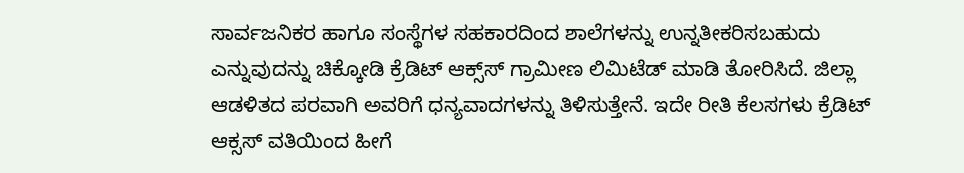ಸಾರ್ವಜನಿಕರ ಹಾಗೂ ಸಂಸ್ಥೆಗಳ ಸಹಕಾರದಿಂದ ಶಾಲೆಗಳನ್ನು ಉನ್ನತೀಕರಿಸಬಹುದು ಎನ್ನುವುದನ್ನು ಚಿಕ್ಕೋಡಿ ಕ್ರೆಡಿಟ್‌ ಆಕ್ಸ್‌ಸ್‌ ಗ್ರಾಮೀಣ ಲಿಮಿಟೆಡ್‌ ಮಾಡಿ ತೋರಿಸಿದೆ. ಜಿಲ್ಲಾ ಆಡಳಿತದ ಪರವಾಗಿ ಅವರಿಗೆ ಧನ್ಯವಾದಗಳನ್ನು ತಿಳಿಸುತ್ತೇನೆ. ಇದೇ ರೀತಿ ಕೆಲಸಗಳು ಕ್ರೆಡಿಟ್‌ ಆಕ್ಸಸ್‌ ವತಿಯಿಂದ ಹೀಗೆ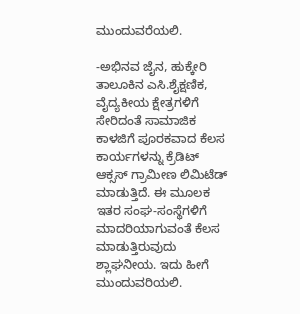ಮುಂದುವರೆಯಲಿ.

-ಅಭಿನವ ಜೈನ, ಹುಕ್ಕೇರಿ ತಾಲೂಕಿನ ಎಸಿ.ಶೈಕ್ಷಣಿಕ, ವೈದ್ಯಕೀಯ ಕ್ಷೇತ್ರಗಳಿಗೆ ಸೇರಿದಂತೆ ಸಾಮಾಜಿಕ ಕಾಳಜಿಗೆ ಪೂರಕವಾದ ಕೆಲಸ ಕಾರ್ಯಗಳನ್ನು ಕ್ರೆಡಿಟ್‌ ಆಕ್ಸಸ್‌ ಗ್ರಾಮೀಣ ಲಿಮಿಟೆಡ್‌ ಮಾಡುತ್ತಿದೆ. ಈ ಮೂಲಕ ಇತರ ಸಂಘ-ಸಂಸ್ಥೆಗಳಿಗೆ ಮಾದರಿಯಾಗುವಂತೆ ಕೆಲಸ ಮಾಡುತ್ತಿರುವುದು ಶ್ಲಾಘನೀಯ. ಇದು ಹೀಗೆ ಮುಂದುವರಿಯಲಿ.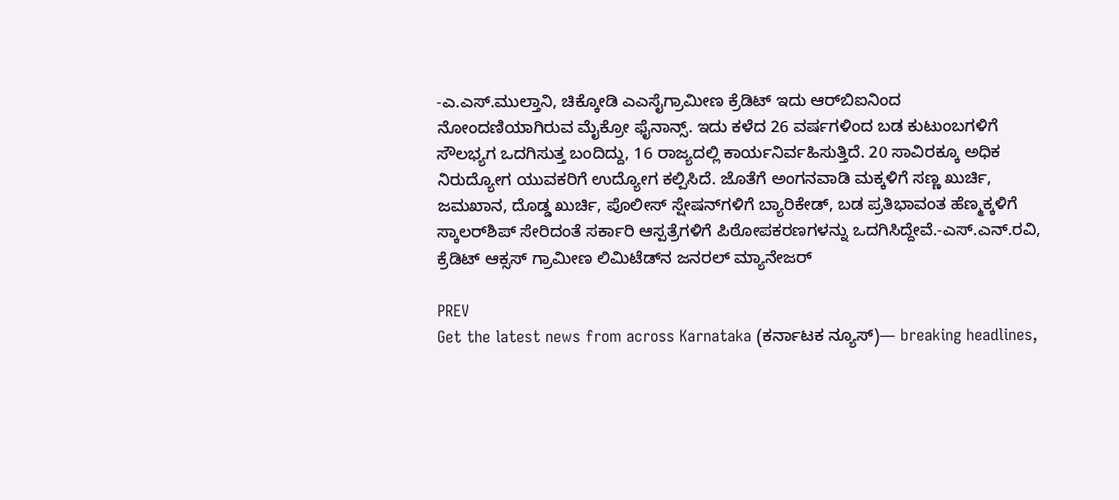-ಎ.ಎಸ್‌.ಮುಲ್ತಾನಿ, ಚಿಕ್ಕೋಡಿ ಎಎಸೈಗ್ರಾಮೀಣ ಕ್ರೆಡಿಟ್‌ ಇದು ಆರ್‌ಬಿಐನಿಂದ ನೋಂದಣಿಯಾಗಿರುವ ಮೈಕ್ರೋ ಫೈನಾನ್ಸ್‌. ಇದು ಕಳೆದ 26 ವರ್ಷಗಳಿಂದ ಬಡ ಕುಟುಂಬಗಳಿಗೆ ಸೌಲಭ್ಯಗ ಒದಗಿಸುತ್ತ ಬಂದಿದ್ದು, 16 ರಾಜ್ಯದಲ್ಲಿ ಕಾರ್ಯನಿರ್ವಹಿಸುತ್ತಿದೆ. 20 ಸಾವಿರಕ್ಕೂ ಅಧಿಕ ನಿರುದ್ಯೋಗ ಯುವಕರಿಗೆ ಉದ್ಯೋಗ ಕಲ್ಪಿಸಿದೆ. ಜೊತೆಗೆ ಅಂಗನವಾಡಿ ಮಕ್ಕಳಿಗೆ ಸಣ್ಣ ಖುರ್ಚಿ, ಜಮಖಾನ, ದೊಡ್ಡ ಖುರ್ಚಿ, ಪೊಲೀಸ್‌ ಸ್ಷೇಷನ್‌ಗಳಿಗೆ ಬ್ಯಾರಿಕೇಡ್‌, ಬಡ ಪ್ರತಿಭಾವಂತ ಹೆಣ್ಮಕ್ಕಳಿಗೆ ಸ್ಕಾಲರ್‌ಶಿಪ್‌ ಸೇರಿದಂತೆ ಸರ್ಕಾರಿ ಆಸ್ಪತ್ರೆಗಳಿಗೆ ಪಿಠೋಪಕರಣಗಳನ್ನು ಒದಗಿಸಿದ್ದೇವೆ.-ಎಸ್‌.ಎನ್‌.ರವಿ, ಕ್ರೆಡಿಟ್‌ ಆಕ್ಸಸ್‌ ಗ್ರಾಮೀಣ ಲಿಮಿಟೆಡ್‌ನ ಜನರಲ್‌ ಮ್ಯಾನೇಜರ್‌

PREV
Get the latest news from across Karnataka (ಕರ್ನಾಟಕ ನ್ಯೂಸ್)— breaking headlines,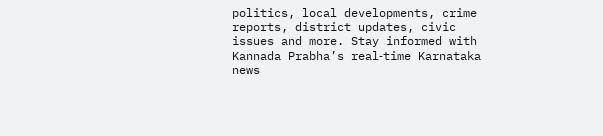politics, local developments, crime reports, district updates, civic issues and more. Stay informed with Kannada Prabha’s real‑time Karnataka news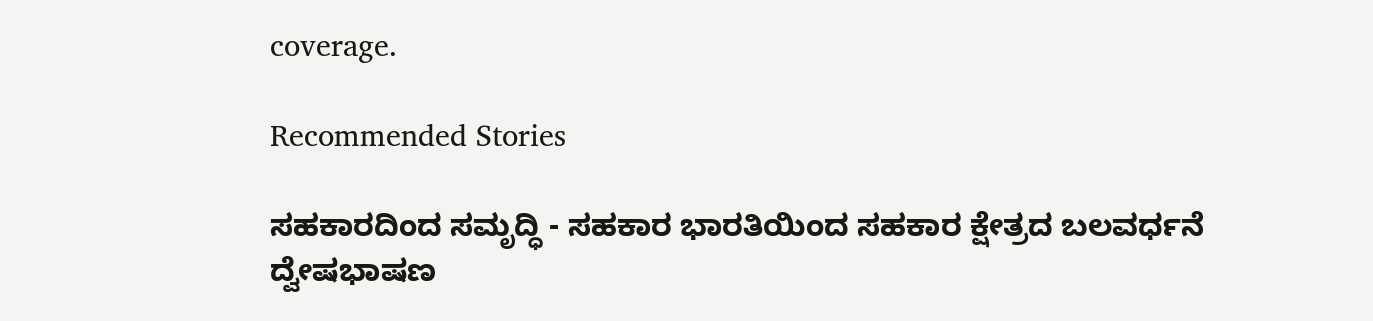coverage.

Recommended Stories

ಸಹಕಾರದಿಂದ ಸಮೃದ್ಧಿ - ಸಹಕಾರ ಭಾರತಿಯಿಂದ ಸಹಕಾರ ಕ್ಷೇತ್ರದ ಬಲವರ್ಧನೆ
ದ್ವೇಷಭಾಷಣ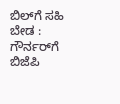ಬಿಲ್‌ಗೆ ಸಹಿ ಬೇಡ : ಗೌರ್ನರ್‌ಗೆ ಬಿಜೆಪಿ